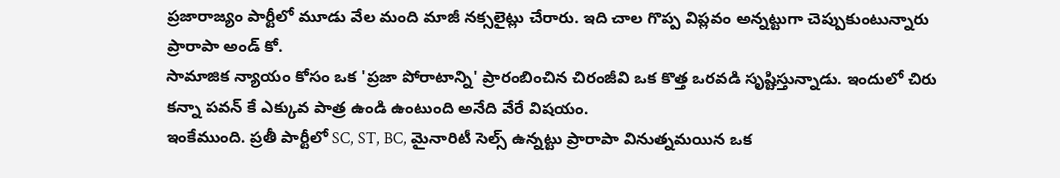ప్రజారాజ్యం పార్టీలో మూడు వేల మంది మాజీ నక్సలైట్లు చేరారు. ఇది చాల గొప్ప విప్లవం అన్నట్టుగా చెప్పుకుంటున్నారు ప్రారాపా అండ్ కో.
సామాజిక న్యాయం కోసం ఒక 'ప్రజా పోరాటాన్ని' ప్రారంబించిన చిరంజీవి ఒక కొత్త ఒరవడి సృష్టిస్తున్నాడు. ఇందులో చిరు కన్నా పవన్ కే ఎక్కువ పాత్ర ఉండి ఉంటుంది అనేది వేరే విషయం.
ఇంకేముంది. ప్రతీ పార్టీలో SC, ST, BC, మైనారిటీ సెల్స్ ఉన్నట్టు ప్రారాపా వినుత్నమయిన ఒక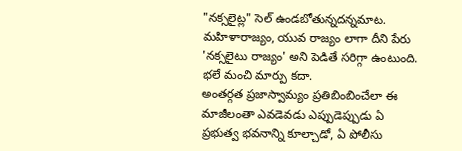"నక్సలైట్ల" సెల్ ఉండబోతున్నదన్నమాట.
మహిళారాజ్యం, యువ రాజ్యం లాగా దీని పేరు 'నక్సలైటు రాజ్యం' అని పెడితే సరిగ్గా ఉంటుంది. భలే మంచి మార్పు కదా.
అంతర్గత ప్రజాస్వామ్యం ప్రతిబింబించేలా ఈ మాజీలంతా ఎవడెవడు ఎప్పుడెప్పుడు ఏ ప్రభుత్వ భవనాన్ని కూల్చాడో, ఏ పోలీసు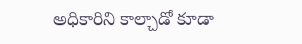అధికారిని కాల్చాడో కూడా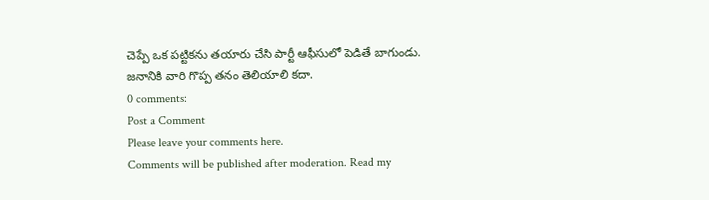చెప్పే ఒక పట్టికను తయారు చేసి పార్టీ ఆఫీసులో పెడితే బాగుండు. జనానికి వారి గొప్ప తనం తెలియాలి కదా.
0 comments:
Post a Comment
Please leave your comments here.
Comments will be published after moderation. Read my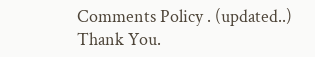Comments Policy . (updated..)
Thank You.